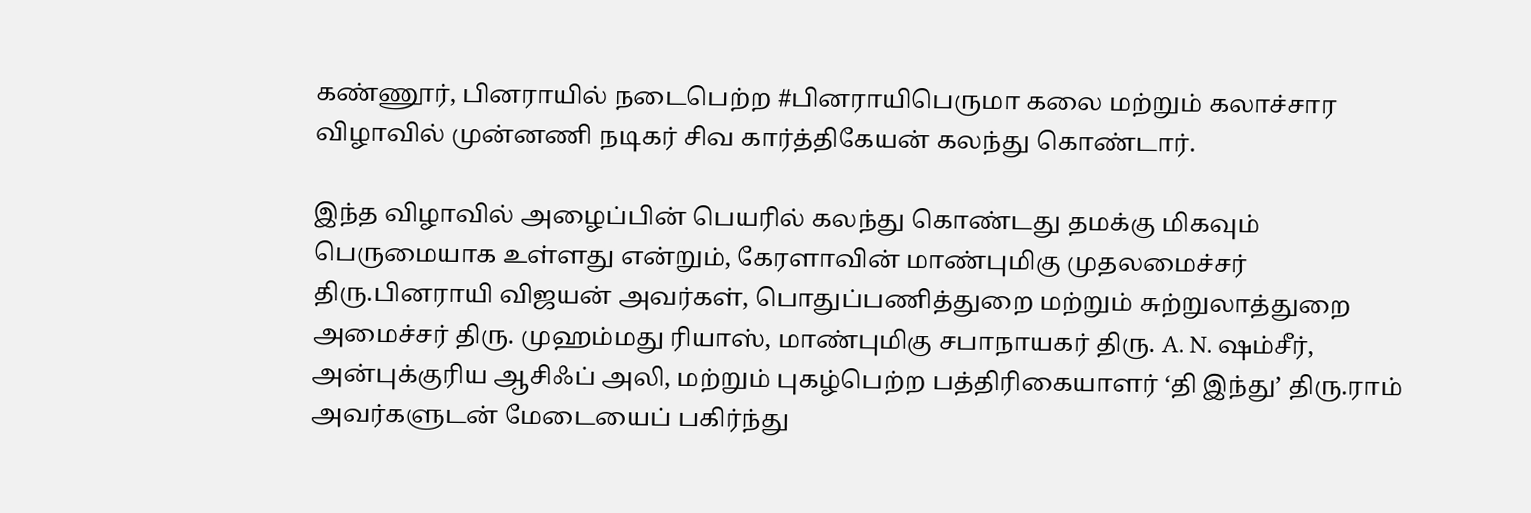கண்ணூர், பினராயில் நடைபெற்ற #பினராயிபெருமா கலை மற்றும் கலாச்சார விழாவில் முன்னணி நடிகர் சிவ கார்த்திகேயன் கலந்து கொண்டார்.

இந்த விழாவில் அழைப்பின் பெயரில் கலந்து கொண்டது தமக்கு மிகவும் பெருமையாக உள்ளது என்றும், கேரளாவின் மாண்புமிகு முதலமைச்சர் திரு.பினராயி விஜயன் அவர்கள், பொதுப்பணித்துறை மற்றும் சுற்றுலாத்துறை அமைச்சர் திரு. முஹம்மது ரியாஸ், மாண்புமிகு சபாநாயகர் திரு. A. N. ஷம்சீர், அன்புக்குரிய ஆசிஃப் அலி, மற்றும் புகழ்பெற்ற பத்திரிகையாளர் ‘தி இந்து’ திரு.ராம் அவர்களுடன் மேடையைப் பகிர்ந்து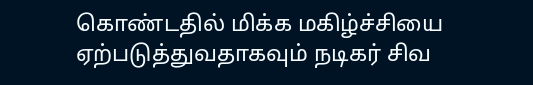கொண்டதில் மிக்க மகிழ்ச்சியை ஏற்படுத்துவதாகவும் நடிகர் சிவ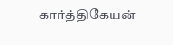கார்த்திகேயன்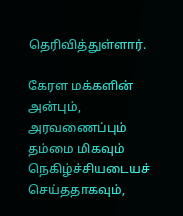தெரிவித்துள்ளார்.

கேரள மக்களின் அன்பும், அரவணைப்பும் தம்மை மிகவும் நெகிழ்ச்சியடையச் செய்ததாகவும்,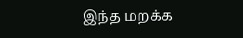இந்த மறக்க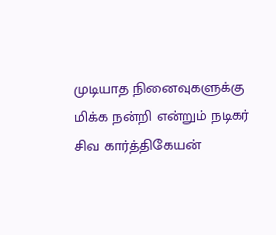முடியாத நினைவுகளுக்கு மிக்க நன்றி என்றும் நடிகர் சிவ கார்த்திகேயன்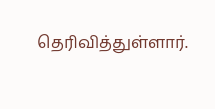தெரிவித்துள்ளார்.